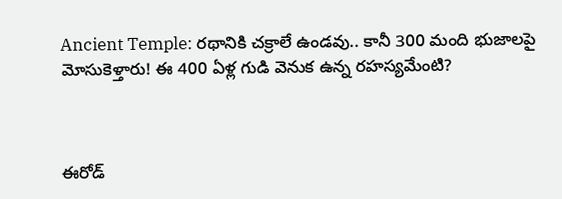Ancient Temple: రథానికి చక్రాలే ఉండవు.. కానీ 300 మంది భుజాలపై మోసుకెళ్తారు! ఈ 400 ఏళ్ల గుడి వెనుక ఉన్న రహస్యమేంటి?



ఈరోడ్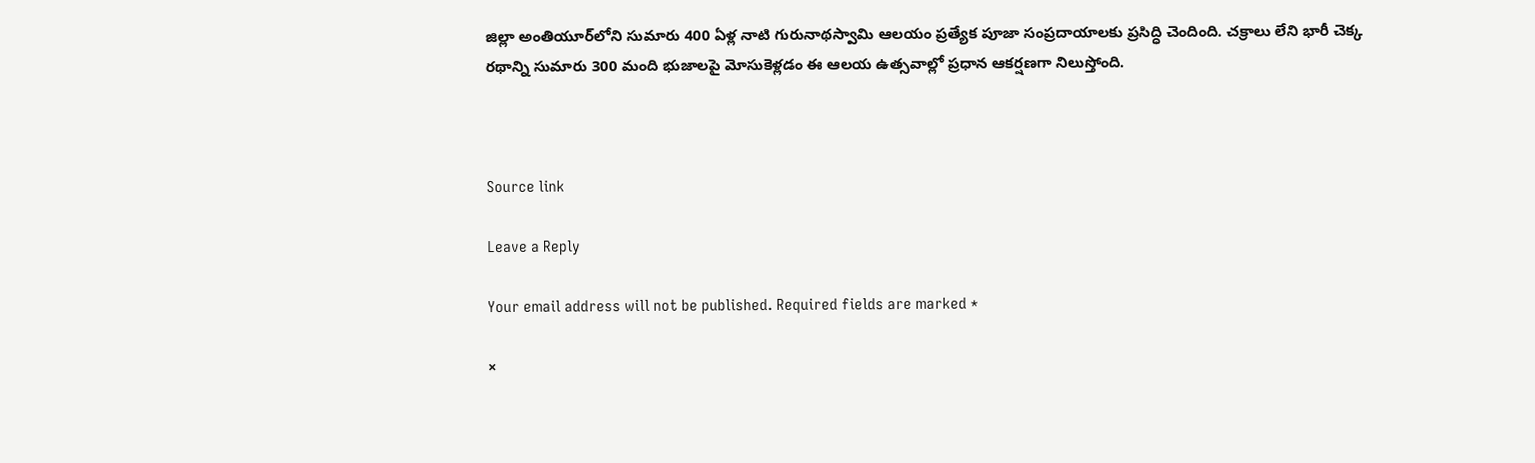జిల్లా అంతియూర్‌లోని సుమారు 400 ఏళ్ల నాటి గురునాథస్వామి ఆలయం ప్రత్యేక పూజా సంప్రదాయాలకు ప్రసిద్ధి చెందింది. చక్రాలు లేని భారీ చెక్క రథాన్ని సుమారు 300 మంది భుజాలపై మోసుకెళ్లడం ఈ ఆలయ ఉత్సవాల్లో ప్రధాన ఆకర్షణగా నిలుస్తోంది.



Source link

Leave a Reply

Your email address will not be published. Required fields are marked *

×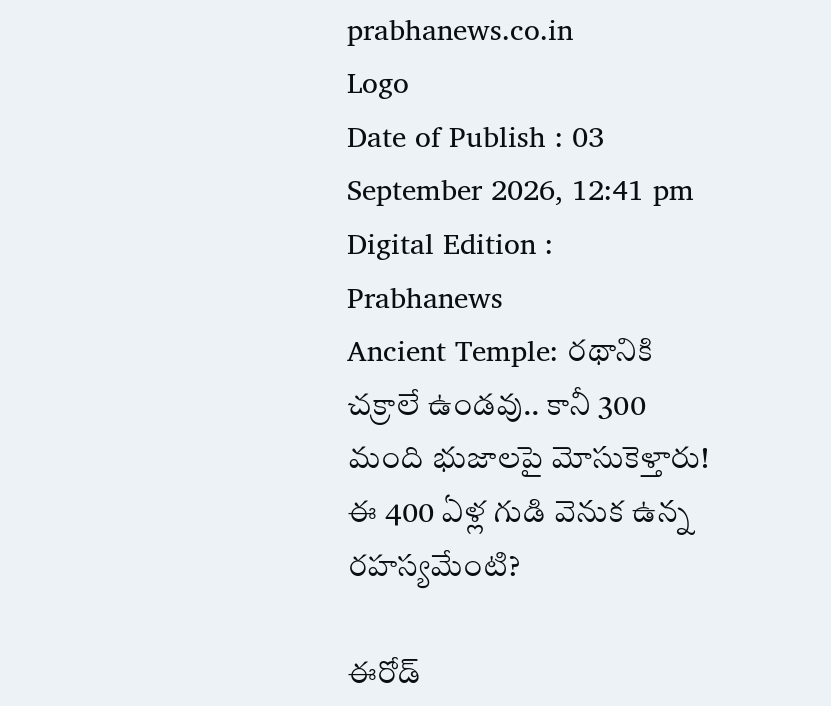prabhanews.co.in
Logo
Date of Publish : 03 September 2026, 12:41 pm Digital Edition : Prabhanews
Ancient Temple: రథానికి చక్రాలే ఉండవు.. కానీ 300 మంది భుజాలపై మోసుకెళ్తారు! ఈ 400 ఏళ్ల గుడి వెనుక ఉన్న రహస్యమేంటి?

ఈరోడ్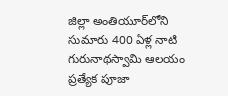జిల్లా అంతియూర్‌లోని సుమారు 400 ఏళ్ల నాటి గురునాథస్వామి ఆలయం ప్రత్యేక పూజా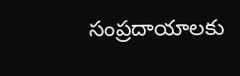సంప్రదాయాలకు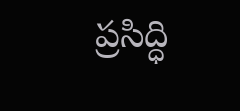ప్రసిద్ధి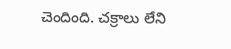చెందింది. చక్రాలు లేని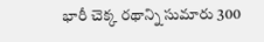భారీ చెక్క రథాన్ని సుమారు 300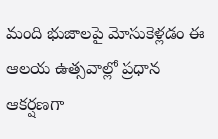మంది భుజాలపై మోసుకెళ్లడం ఈ ఆలయ ఉత్సవాల్లో ప్రధాన ఆకర్షణగా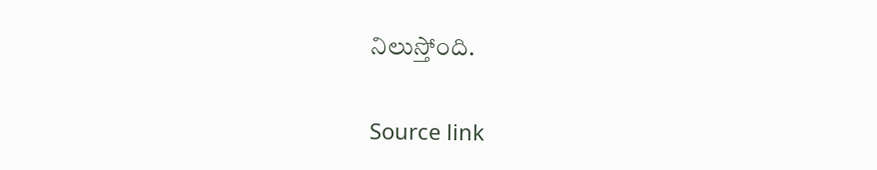నిలుస్తోంది.

Source link